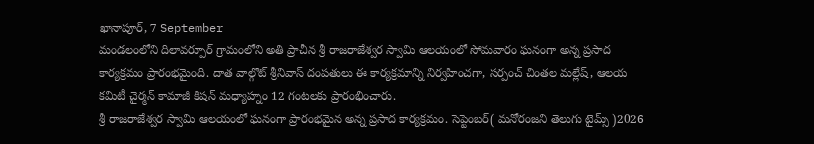ఖానాపూర్, 7 September
మండలంలోని దిలావర్పూర్ గ్రామంలోని అతి ప్రాచీన శ్రీ రాజరాజేశ్వర స్వామి ఆలయంలో సోమవారం ఘనంగా అన్న ప్రసాద కార్యక్రమం ప్రారంభమైంది. దాత వాల్గొట్ శ్రీనివాస్ దంపతులు ఈ కార్యక్రమాన్ని నిర్వహించగా, సర్పంచ్ చింతల మల్లేష్, ఆలయ కమిటీ చైర్మన్ కామాజీ కిషన్ మధ్యాహ్నం 12 గంటలకు ప్రారంభించారు.
శ్రీ రాజరాజేశ్వర స్వామి ఆలయంలో ఘనంగా ప్రారంభమైన అన్న ప్రసాద కార్యక్రమం. సెప్టెంబర్( మనోరంజని తెలుగు టైమ్స్ )2026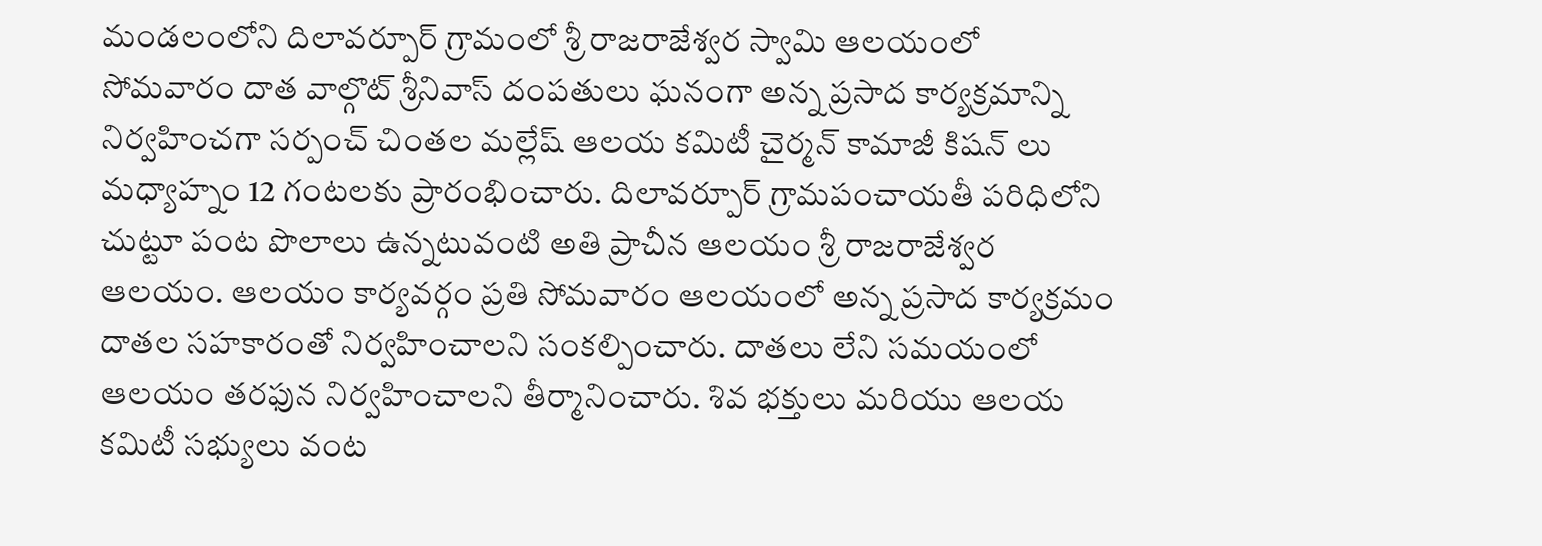మండలంలోని దిలావర్పూర్ గ్రామంలో శ్రీ రాజరాజేశ్వర స్వామి ఆలయంలో సోమవారం దాత వాల్గొట్ శ్రీనివాస్ దంపతులు ఘనంగా అన్న ప్రసాద కార్యక్రమాన్ని నిర్వహించగా సర్పంచ్ చింతల మల్లేష్ ఆలయ కమిటీ చైర్మన్ కామాజీ కిషన్ లు మధ్యాహ్నం 12 గంటలకు ప్రారంభించారు. దిలావర్పూర్ గ్రామపంచాయతీ పరిధిలోని చుట్టూ పంట పొలాలు ఉన్నటువంటి అతి ప్రాచీన ఆలయం శ్రీ రాజరాజేశ్వర ఆలయం. ఆలయం కార్యవర్గం ప్రతి సోమవారం ఆలయంలో అన్న ప్రసాద కార్యక్రమం దాతల సహకారంతో నిర్వహించాలని సంకల్పించారు. దాతలు లేని సమయంలో ఆలయం తరఫున నిర్వహించాలని తీర్మానించారు. శివ భక్తులు మరియు ఆలయ కమిటీ సభ్యులు వంట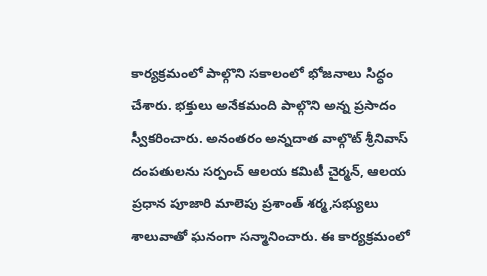కార్యక్రమంలో పాల్గొని సకాలంలో భోజనాలు సిద్ధం చేశారు. భక్తులు అనేకమంది పాల్గొని అన్న ప్రసాదం స్వీకరించారు. అనంతరం అన్నదాత వాల్గొట్ శ్రీనివాస్ దంపతులను సర్పంచ్ ఆలయ కమిటీ చైర్మన్, ఆలయ ప్రధాన పూజారి మాలెపు ప్రశాంత్ శర్మ,సభ్యులు శాలువాతో ఘనంగా సన్మానించారు. ఈ కార్యక్రమంలో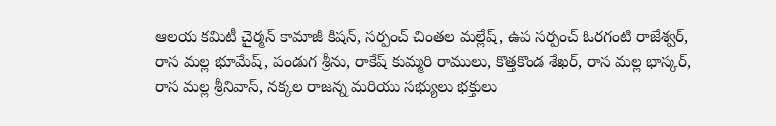ఆలయ కమిటీ చైర్మన్ కామాజీ కిషన్, సర్పంచ్ చింతల మల్లేష్, ఉప సర్పంచ్ ఓరగంటి రాజేశ్వర్, రాస మల్ల భూమేష్, పండుగ శ్రీను, రాకేష్ కుమ్మరి రాములు, కొత్తకొండ శేఖర్, రాస మల్ల భాస్కర్, రాస మల్ల శ్రీనివాస్, నక్కల రాజన్న మరియు సభ్యులు భక్తులు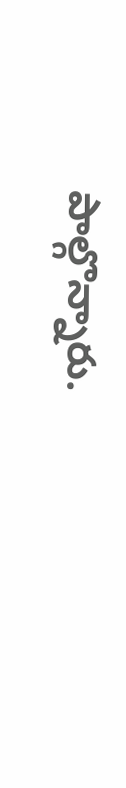పాల్గొన్నారు.